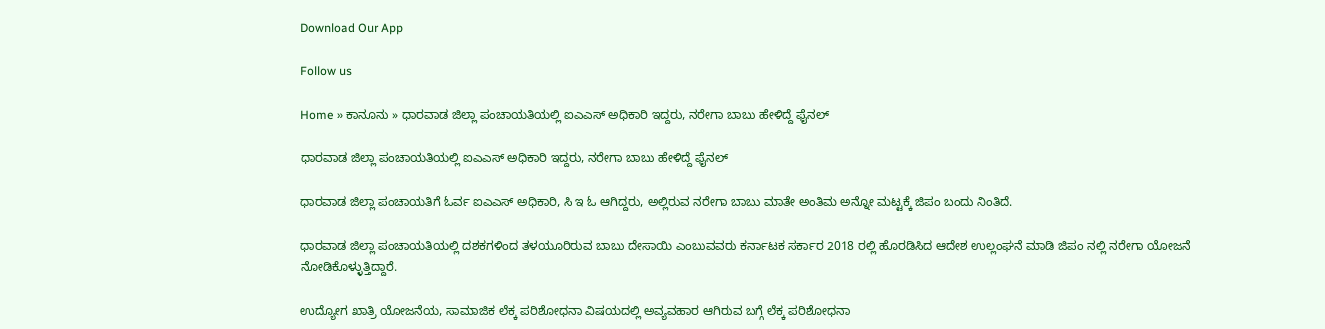Download Our App

Follow us

Home » ಕಾನೂನು » ಧಾರವಾಡ ಜಿಲ್ಲಾ ಪಂಚಾಯತಿಯಲ್ಲಿ ಐಎಎಸ್ ಅಧಿಕಾರಿ ಇದ್ದರು, ನರೇಗಾ ಬಾಬು ಹೇಳಿದ್ದೆ ಫೈನಲ್

ಧಾರವಾಡ ಜಿಲ್ಲಾ ಪಂಚಾಯತಿಯಲ್ಲಿ ಐಎಎಸ್ ಅಧಿಕಾರಿ ಇದ್ದರು, ನರೇಗಾ ಬಾಬು ಹೇಳಿದ್ದೆ ಫೈನಲ್

ಧಾರವಾಡ ಜಿಲ್ಲಾ ಪಂಚಾಯತಿಗೆ ಓರ್ವ ಐಎಎಸ್ ಅಧಿಕಾರಿ, ಸಿ ಇ ಓ ಆಗಿದ್ದರು, ಅಲ್ಲಿರುವ ನರೇಗಾ ಬಾಬು ಮಾತೇ ಅಂತಿಮ ಅನ್ನೋ ಮಟ್ಟಕ್ಕೆ ಜಿಪಂ ಬಂದು ನಿಂತಿದೆ.

ಧಾರವಾಡ ಜಿಲ್ಲಾ ಪಂಚಾಯತಿಯಲ್ಲಿ ದಶಕಗಳಿಂದ ತಳಯೂರಿರುವ ಬಾಬು ದೇಸಾಯಿ ಎಂಬುವವರು ಕರ್ನಾಟಕ ಸರ್ಕಾರ 2018 ರಲ್ಲಿ ಹೊರಡಿಸಿದ ಆದೇಶ ಉಲ್ಲಂಘನೆ ಮಾಡಿ ಜಿಪಂ ನಲ್ಲಿ ನರೇಗಾ ಯೋಜನೆ ನೋಡಿಕೊಳ್ಳುತ್ತಿದ್ದಾರೆ.

ಉದ್ಯೋಗ ಖಾತ್ರಿ ಯೋಜನೆಯ, ಸಾಮಾಜಿಕ ಲೆಕ್ಕ ಪರಿಶೋಧನಾ ವಿಷಯದಲ್ಲಿ ಅವ್ಯವಹಾರ ಆಗಿರುವ ಬಗ್ಗೆ ಲೆಕ್ಕ ಪರಿಶೋಧನಾ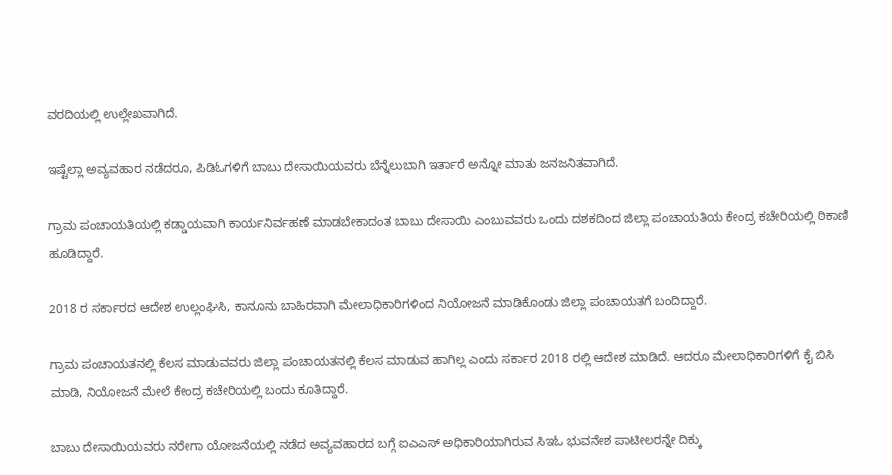ವರದಿಯಲ್ಲಿ ಉಲ್ಲೇಖವಾಗಿದೆ.

ಇಷ್ಟೆಲ್ಲಾ ಅವ್ಯವಹಾರ ನಡೆದರೂ, ಪಿಡಿಓಗಳಿಗೆ ಬಾಬು ದೇಸಾಯಿಯವರು ಬೆನ್ನೆಲುಬಾಗಿ ಇರ್ತಾರೆ ಅನ್ನೋ ಮಾತು ಜನಜನಿತವಾಗಿದೆ.

ಗ್ರಾಮ ಪಂಚಾಯತಿಯಲ್ಲಿ ಕಡ್ಡಾಯವಾಗಿ ಕಾರ್ಯನಿರ್ವಹಣೆ ಮಾಡಬೇಕಾದಂತ ಬಾಬು ದೇಸಾಯಿ ಎಂಬುವವರು ಒಂದು ದಶಕದಿಂದ ಜಿಲ್ಲಾ ಪಂಚಾಯತಿಯ ಕೇಂದ್ರ ಕಚೇರಿಯಲ್ಲಿ ಠಿಕಾಣಿ ಹೂಡಿದ್ದಾರೆ.

2018 ರ ಸರ್ಕಾರದ ಆದೇಶ ಉಲ್ಲಂಘಿಸಿ, ಕಾನೂನು ಬಾಹಿರವಾಗಿ ಮೇಲಾಧಿಕಾರಿಗಳಿಂದ ನಿಯೋಜನೆ ಮಾಡಿಕೊಂಡು ಜಿಲ್ಲಾ ಪಂಚಾಯತಗೆ ಬಂದಿದ್ದಾರೆ.

ಗ್ರಾಮ ಪಂಚಾಯತನಲ್ಲಿ ಕೆಲಸ ಮಾಡುವವರು ಜಿಲ್ಲಾ ಪಂಚಾಯತನಲ್ಲಿ ಕೆಲಸ ಮಾಡುವ ಹಾಗಿಲ್ಲ ಎಂದು ಸರ್ಕಾರ 2018 ರಲ್ಲಿ ಆದೇಶ ಮಾಡಿದೆ. ಆದರೂ ಮೇಲಾಧಿಕಾರಿಗಳಿಗೆ ಕೈ ಬಿಸಿ ಮಾಡಿ, ನಿಯೋಜನೆ ಮೇಲೆ ಕೇಂದ್ರ ಕಚೇರಿಯಲ್ಲಿ ಬಂದು ಕೂತಿದ್ದಾರೆ.

ಬಾಬು ದೇಸಾಯಿಯವರು ನರೇಗಾ ಯೋಜನೆಯಲ್ಲಿ ನಡೆದ ಅವ್ಯವಹಾರದ ಬಗ್ಗೆ ಐಎಎಸ್ ಅಧಿಕಾರಿಯಾಗಿರುವ ಸಿಇಓ ಭುವನೇಶ ಪಾಟೀಲರನ್ನೇ ದಿಕ್ಕು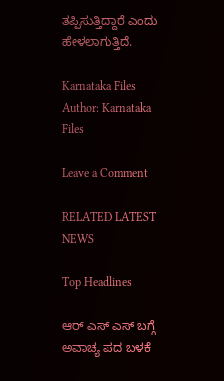ತಪ್ಪಿಸುತ್ತಿದ್ದಾರೆ ಎಂದು ಹೇಳಲಾಗುತ್ತಿದೆ.

Karnataka Files
Author: Karnataka Files

Leave a Comment

RELATED LATEST NEWS

Top Headlines

ಆರ್ ಎಸ್ ಎಸ್ ಬಗ್ಗೆ ಅವಾಚ್ಯ ಪದ ಬಳಕೆ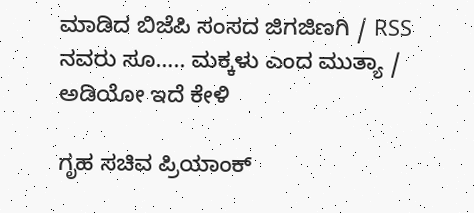ಮಾಡಿದ ಬಿಜೆಪಿ ಸಂಸದ ಜಿಗಜಿಣಗಿ / RSS ನವರು ಸೂ….. ಮಕ್ಕಳು ಎಂದ ಮುತ್ಯಾ / ಅಡಿಯೋ ಇದೆ ಕೇಳಿ

ಗೃಹ ಸಚಿವ ಪ್ರಿಯಾಂಕ್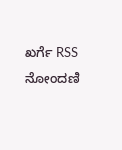ಖರ್ಗೆ RSS ನೋಂದಣಿ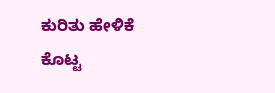ಕುರಿತು ಹೇಳಿಕೆ ಕೊಟ್ಟ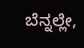ಬೆನ್ನಲ್ಲೇ,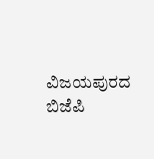ವಿಜಯಪುರದ ಬಿಜೆಪಿ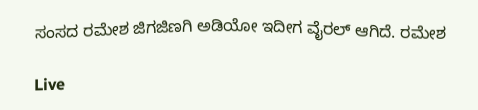ಸಂಸದ ರಮೇಶ ಜಿಗಜಿಣಗಿ ಅಡಿಯೋ ಇದೀಗ ವೈರಲ್ ಆಗಿದೆ. ರಮೇಶ

Live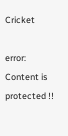Cricket

error: Content is protected !!